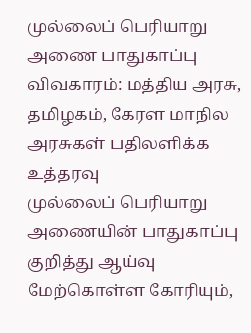முல்லைப் பெரியாறு அணை பாதுகாப்பு விவகாரம்: மத்திய அரசு, தமிழகம், கேரள மாநில அரசுகள் பதிலளிக்க உத்தரவு
முல்லைப் பெரியாறு அணையின் பாதுகாப்பு குறித்து ஆய்வு மேற்கொள்ள கோரியும்,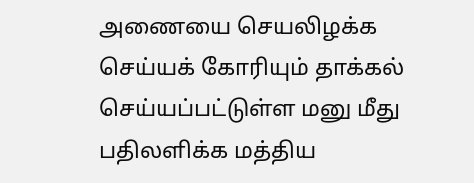அணையை செயலிழக்க செய்யக் கோரியும் தாக்கல் செய்யப்பட்டுள்ள மனு மீது பதிலளிக்க மத்திய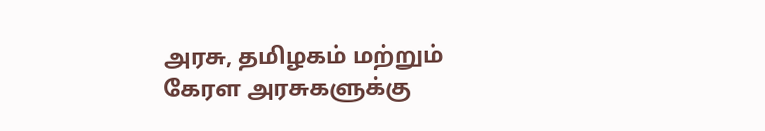அரசு, தமிழகம் மற்றும் கேரள அரசுகளுக்கு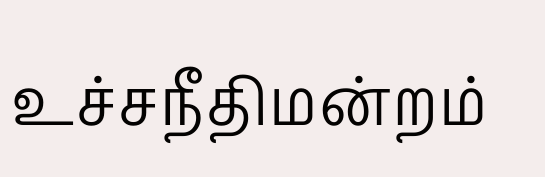உச்சநீதிமன்றம்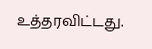உத்தரவிட்டது.